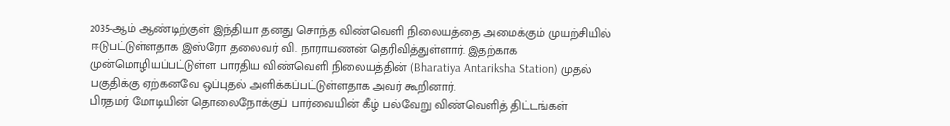2035-ஆம் ஆண்டிற்குள் இந்தியா தனது சொந்த விண்வெளி நிலையத்தை அமைக்கும் முயற்சியில் ஈடுபட்டுள்ளதாக இஸ்ரோ தலைவர் வி. நாராயணன் தெரிவித்துள்ளார். இதற்காக முன்மொழியப்பட்டுள்ள பாரதிய விண்வெளி நிலையத்தின் (Bharatiya Antariksha Station) முதல் பகுதிக்கு ஏற்கனவே ஒப்புதல் அளிக்கப்பட்டுள்ளதாக அவர் கூறினார்.
பிரதமர் மோடியின் தொலைநோக்குப் பார்வையின் கீழ் பல்வேறு விண்வெளித் திட்டங்கள்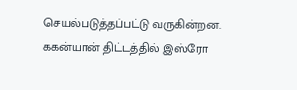செயல்படுத்தப்பட்டு வருகின்றன. ககன்யான் திட்டத்தில் இஸ்ரோ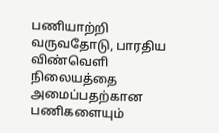பணியாற்றி வருவதோடு, பாரதிய விண்வெளி நிலையத்தை அமைப்பதற்கான பணிகளையும்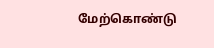மேற்கொண்டு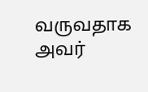வருவதாக அவர்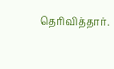தெரிவித்தார்.